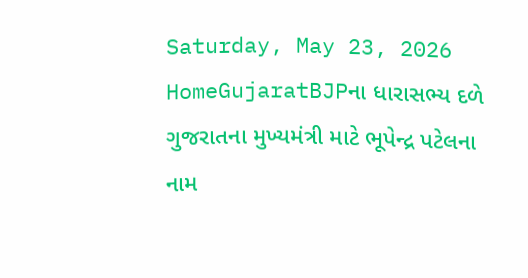Saturday, May 23, 2026
HomeGujaratBJPના ધારાસભ્ય દળે ગુજરાતના મુખ્યમંત્રી માટે ભૂપેન્દ્ર પટેલના નામ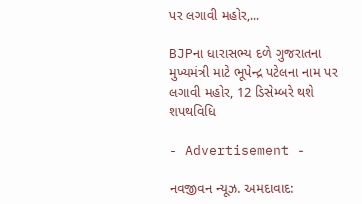પર લગાવી મહોર,...

BJPના ધારાસભ્ય દળે ગુજરાતના મુખ્યમંત્રી માટે ભૂપેન્દ્ર પટેલના નામ પર લગાવી મહોર, 12 ડિસેમ્બરે થશે શપથવિધિ

- Advertisement -

નવજીવન ન્યૂઝ. અમદાવાદ: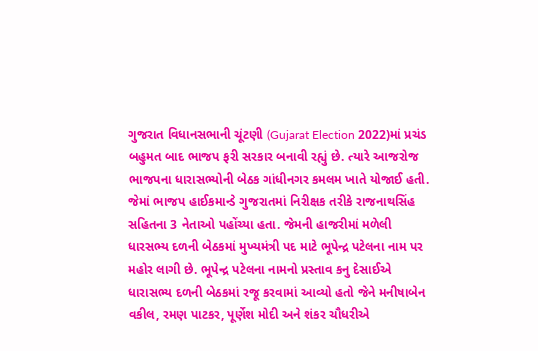ગુજરાત વિધાનસભાની ચૂંટણી (Gujarat Election 2022)માં પ્રચંડ બહુમત બાદ ભાજપ ફરી સરકાર બનાવી રહ્યું છે. ત્યારે આજરોજ ભાજપના ધારાસભ્યોની બેઠક ગાંધીનગર કમલમ ખાતે યોજાઈ હતી. જેમાં ભાજપ હાઈકમાન્ડે ગુજરાતમાં નિરીક્ષક તરીકે રાજનાથસિંહ સહિતના 3 નેતાઓ પહોંચ્યા હતા. જેમની હાજરીમાં મળેલી ધારસભ્ય દળની બેઠકમાં મુખ્યમંત્રી પદ માટે ભૂપેન્દ્ર પટેલના નામ પર મહોર લાગી છે. ભૂપેન્દ્ર પટેલના નામનો પ્રસ્તાવ કનુ દેસાઈએ ધારાસભ્ય દળની બેઠકમાં રજૂ કરવામાં આવ્યો હતો જેને મનીષાબેન વકીલ, રમણ પાટકર, પૂર્ણેશ મોદી અને શંકર ચૌધરીએ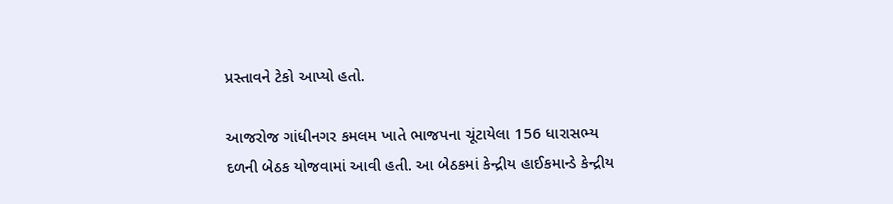પ્રસ્તાવને ટેકો આપ્યો હતો.

આજરોજ ગાંધીનગર કમલમ ખાતે ભાજપના ચૂંટાયેલા 156 ધારાસભ્ય દળની બેઠક યોજવામાં આવી હતી. આ બેઠકમાં કેન્દ્રીય હાઈકમાન્ડે કેન્દ્રીય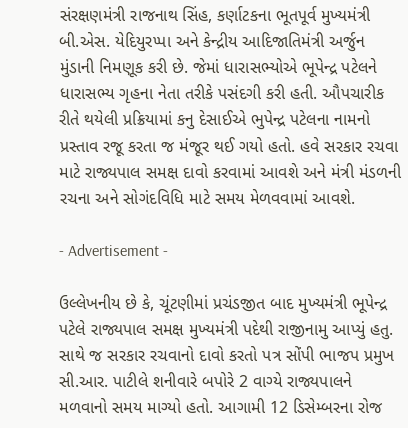સંરક્ષણમંત્રી રાજનાથ સિંહ, કર્ણાટકના ભૂતપૂર્વ મુખ્યમંત્રી બી.એસ. યેદિયુરપ્પા અને કેન્દ્રીય આદિજાતિમંત્રી અર્જુન મુંડાની નિમણૂક કરી છે. જેમાં ધારાસભ્યોએ ભૂપેન્દ્ર પટેલને ધારાસભ્ય ગૃહના નેતા તરીકે પસંદગી કરી હતી. ઔપચારીક રીતે થયેલી પ્રક્રિયામાં કનુ દેસાઈએ ભુપેન્દ્ર પટેલના નામનો પ્રસ્તાવ રજૂ કરતા જ મંજૂર થઈ ગયો હતો. હવે સરકાર રચવા માટે રાજ્યપાલ સમક્ષ દાવો કરવામાં આવશે અને મંત્રી મંડળની રચના અને સોગંદવિધિ માટે સમય મેળવવામાં આવશે.

- Advertisement -

ઉલ્લેખનીય છે કે, ચૂંટણીમાં પ્રચંડજીત બાદ મુખ્યમંત્રી ભૂપેન્દ્ર પટેલે રાજ્યપાલ સમક્ષ મુખ્યમંત્રી પદેથી રાજીનામુ આપ્યું હતુ. સાથે જ સરકાર રચવાનો દાવો કરતો પત્ર સોંપી ભાજપ પ્રમુખ સી.આર. પાટીલે શનીવારે બપોરે 2 વાગ્યે રાજ્યપાલને મળવાનો સમય માગ્યો હતો. આગામી 12 ડિસેમ્બરના રોજ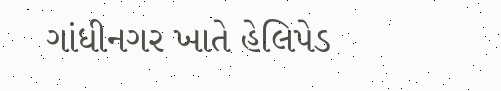ગાંધીનગર ખાતે હેલિપેડ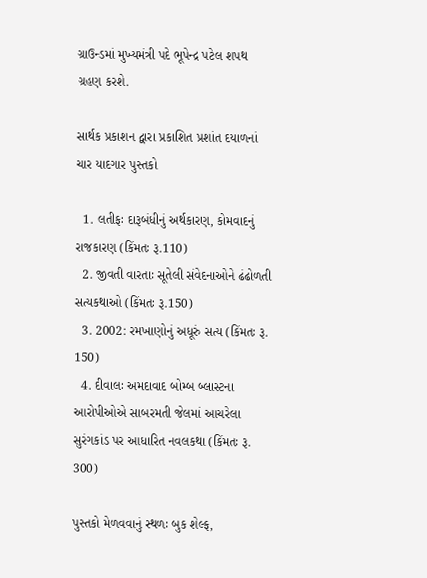ગ્રાઉન્ડમાં મુખ્યમંત્રી પદે ભૂપેન્દ્ર પટેલ શપથ ગ્રહણ કરશે.

સાર્થક પ્રકાશન દ્વારા પ્રકાશિત પ્રશાંત દયાળનાં ચાર યાદગાર પુસ્તકો

  1. લતીફઃ દારૂબંધીનું અર્થકારણ, કોમવાદનું રાજકારણ (કિંમતઃ રૂ.110)
  2. જીવતી વારતાઃ સૂતેલી સંવેદનાઓને ઢંઢોળતી સત્યકથાઓ (કિંમતઃ રૂ.150)
  3. 2002: રમખાણોનું અધૂરું સત્ય (કિંમતઃ રૂ. 150)
  4. દીવાલઃ અમદાવાદ બોમ્બ બ્લાસ્ટના આરોપીઓએ સાબરમતી જેલમાં આચરેલા સુરંગકાંડ પર આધારિત નવલકથા (કિંમતઃ રૂ. 300)

પુસ્તકો મેળવવાનું સ્થળઃ બુક શેલ્ફ,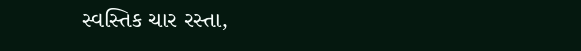સ્વસ્તિક ચાર રસ્તા,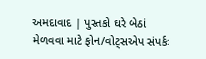અમદાવાદ | પુસ્તકો ઘરે બેઠાં મેળવવા માટે ફોન/વોટ્સએપ સંપર્કઃ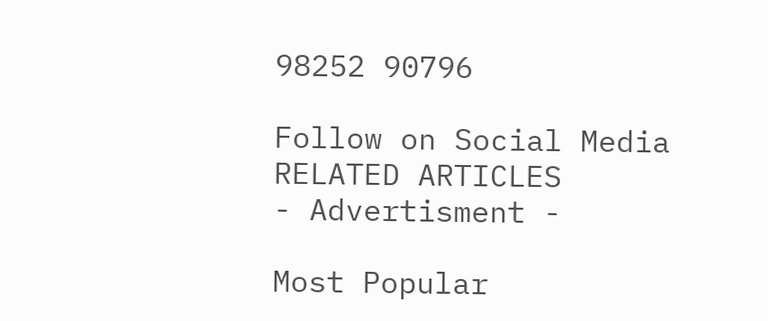98252 90796

Follow on Social Media
RELATED ARTICLES
- Advertisment -

Most Popular